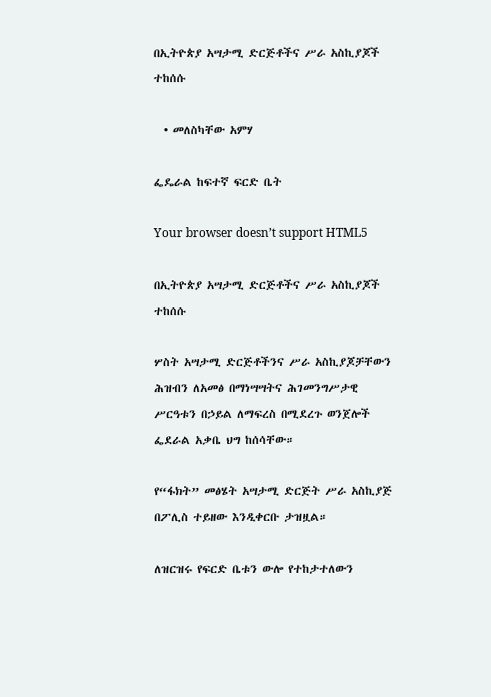በኢትዮጵያ አሣታሚ ድርጅቶችና ሥራ አስኪያጆች ተከሰሱ

  • መለስካቸው አምሃ

ፌዴራል ከፍተኛ ፍርድ ቤት

Your browser doesn’t support HTML5

በኢትዮጵያ አሣታሚ ድርጅቶችና ሥራ አስኪያጆች ተከሰሱ

ሦስት አሣታሚ ድርጅቶችንና ሥራ አስኪያጆቻቸውን ሕዝብን ለአመፅ በማነሣሣትና ሕገመንግሥታዊ ሥርዓቱን በኃይል ለማፍረስ በሚደረጉ ወንጀሎች ፌደራል አቃቤ ህግ ከሰሳቸው።

የ“ፋክት” መፅሄት አሣታሚ ድርጅት ሥራ አስኪያጅ በፖሊስ ተይዘው እንዲቀርቡ ታዝዟል።

ለዝርዝሩ የፍርድ ቤቱን ውሎ የተከታተለውን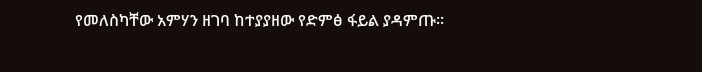የመለስካቸው አምሃን ዘገባ ከተያያዘው የድምፅ ፋይል ያዳምጡ፡፡